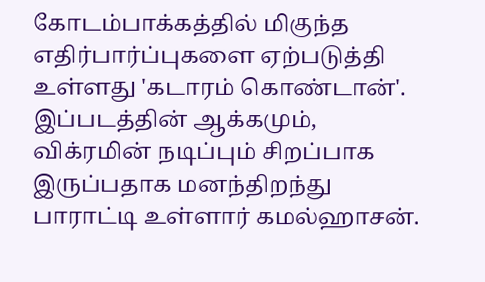கோடம்பாக்கத்தில் மிகுந்த எதிர்பார்ப்புகளை ஏற்படுத்தி உள்ளது 'கடாரம் கொண்டான்'. இப்படத்தின் ஆக்கமும், விக்ரமின் நடிப்பும் சிறப்பாக இருப்பதாக மனந்திறந்து பாராட்டி உள்ளார் கமல்ஹாசன்.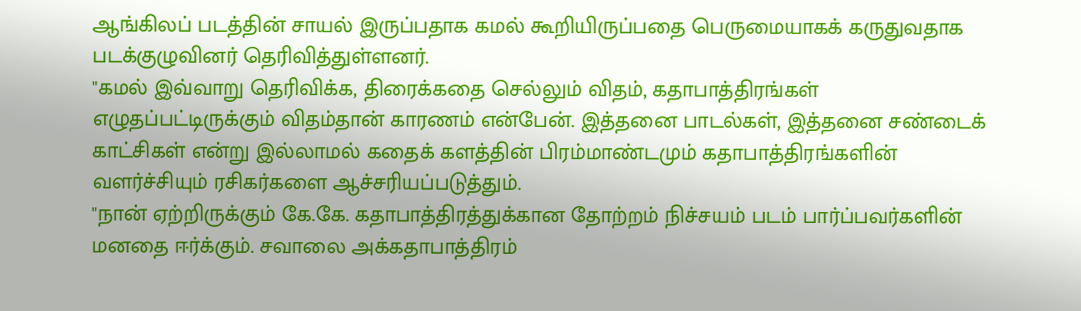ஆங்கிலப் படத்தின் சாயல் இருப்பதாக கமல் கூறியிருப்பதை பெருமையாகக் கருதுவதாக படக்குழுவினர் தெரிவித்துள்ளனர்.
"கமல் இவ்வாறு தெரிவிக்க, திரைக்கதை செல்லும் விதம், கதாபாத்திரங்கள் எழுதப்பட்டிருக்கும் விதம்தான் காரணம் என்பேன். இத்தனை பாடல்கள், இத்தனை சண்டைக் காட்சிகள் என்று இல்லாமல் கதைக் களத்தின் பிரம்மாண்டமும் கதாபாத்திரங்களின் வளர்ச்சியும் ரசிகர்களை ஆச்சரியப்படுத்தும்.
"நான் ஏற்றிருக்கும் கே.கே. கதாபாத்திரத்துக்கான தோற்றம் நிச்சயம் படம் பார்ப்பவர்களின் மனதை ஈர்க்கும். சவாலை அக்கதாபாத்திரம்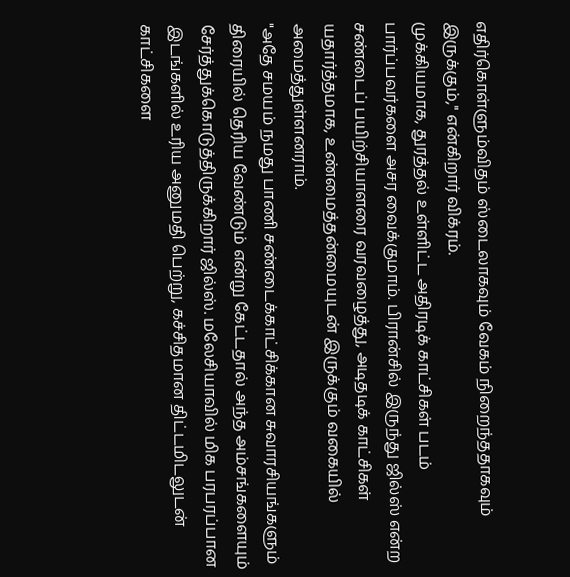எதிர்கொள்ளும்விதம் ஸ்டைலாகவும் வேகம் நிறைந்ததாகவும் இருக்கும்," என்கிறார் விக்ரம்.
முக்கியமாக, துரத்தல் உள்ளிட்ட அதிரடிக் காட்சிகள் படம் பார்ப்பவர்களை அசர வைக்குமாம். பிரான்சில் இருந்து ஜில்ஸ் என்ற சண்டைப் பயிற்சியாளரை வரவழைத்து, அடிதடிக் காட்சிகள் யதார்த்தமாக, உண்மைத்தன்மையுடன் இருக்கும் வகையில் அமைத்துள்ளனராம்.
"அதே சமயம் நமது பாணி சண்டைக்காட்சிக்கான சுவாரசியங்களும் திரையில் தெரிய வேண்டும் என்று கேட்டதால் அந்த அம்சங்களையும் சேர்த்துக்கொடுத்திருக்கிறார் ஜில்ஸ். மலேசியாவில் மிக பரபரப்பான இடங்களில் உரிய அனுமதி பெற்று, கச்சிதமான திட்டமிடலுடன் காட்சிகளை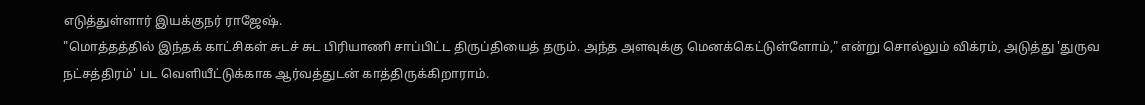எடுத்துள்ளார் இயக்குநர் ராஜேஷ்.
"மொத்தத்தில் இந்தக் காட்சிகள் சுடச் சுட பிரியாணி சாப்பிட்ட திருப்தியைத் தரும். அந்த அளவுக்கு மெனக்கெட்டுள்ளோம்," என்று சொல்லும் விக்ரம், அடுத்து 'துருவ நட்சத்திரம்' பட வெளியீட்டுக்காக ஆர்வத்துடன் காத்திருக்கிறாராம்.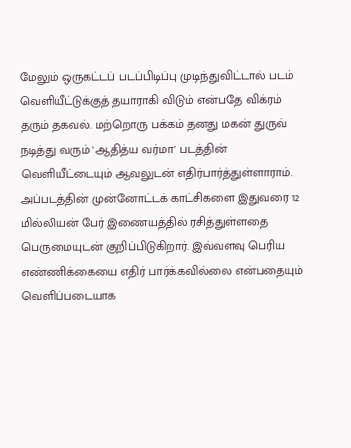மேலும் ஒருகட்டப் படப்பிடிப்பு முடிந்துவிட்டால் படம் வெளியீட்டுக்குத் தயாராகி விடும் என்பதே விக்ரம் தரும் தகவல். மற்றொரு பக்கம் தனது மகன் துருவ் நடித்து வரும் 'ஆதித்ய வர்மா' படத்தின் வெளியீட்டையும் ஆவலுடன் எதிர்பார்த்துள்ளாராம்.
அப்படத்தின் முன்னோட்டக் காட்சிகளை இதுவரை 12 மில்லியன் பேர் இணையத்தில் ரசித்துள்ளதை பெருமையுடன் குறிப்பிடுகிறார். இவ்வளவு பெரிய எண்ணிக்கையை எதிர் பார்க்கவில்லை என்பதையும் வெளிப்படையாக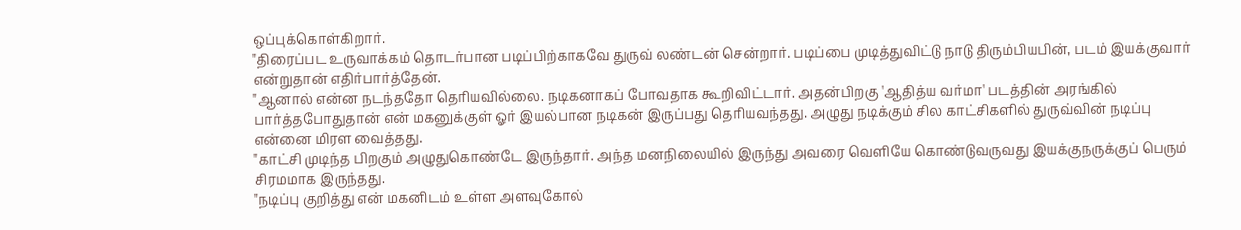ஒப்புக்கொள்கிறார்.
"திரைப்பட உருவாக்கம் தொடர்பான படிப்பிற்காகவே துருவ் லண்டன் சென்றார். படிப்பை முடித்துவிட்டு நாடு திரும்பியபின், படம் இயக்குவார் என்றுதான் எதிர்பார்த்தேன்.
"ஆனால் என்ன நடந்ததோ தெரியவில்லை. நடிகனாகப் போவதாக கூறிவிட்டார். அதன்பிறகு 'ஆதித்ய வர்மா' படத்தின் அரங்கில் பார்த்தபோதுதான் என் மகனுக்குள் ஓர் இயல்பான நடிகன் இருப்பது தெரியவந்தது. அழுது நடிக்கும் சில காட்சிகளில் துருவ்வின் நடிப்பு என்னை மிரள வைத்தது.
"காட்சி முடிந்த பிறகும் அழுதுகொண்டே இருந்தார். அந்த மனநிலையில் இருந்து அவரை வெளியே கொண்டுவருவது இயக்குநருக்குப் பெரும் சிரமமாக இருந்தது.
"நடிப்பு குறித்து என் மகனிடம் உள்ள அளவுகோல்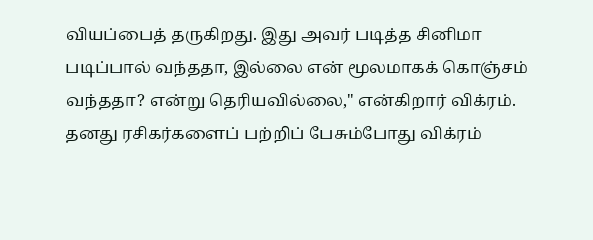வியப்பைத் தருகிறது. இது அவர் படித்த சினிமா படிப்பால் வந்ததா, இல்லை என் மூலமாகக் கொஞ்சம் வந்ததா? என்று தெரியவில்லை," என்கிறார் விக்ரம்.
தனது ரசிகர்களைப் பற்றிப் பேசும்போது விக்ரம்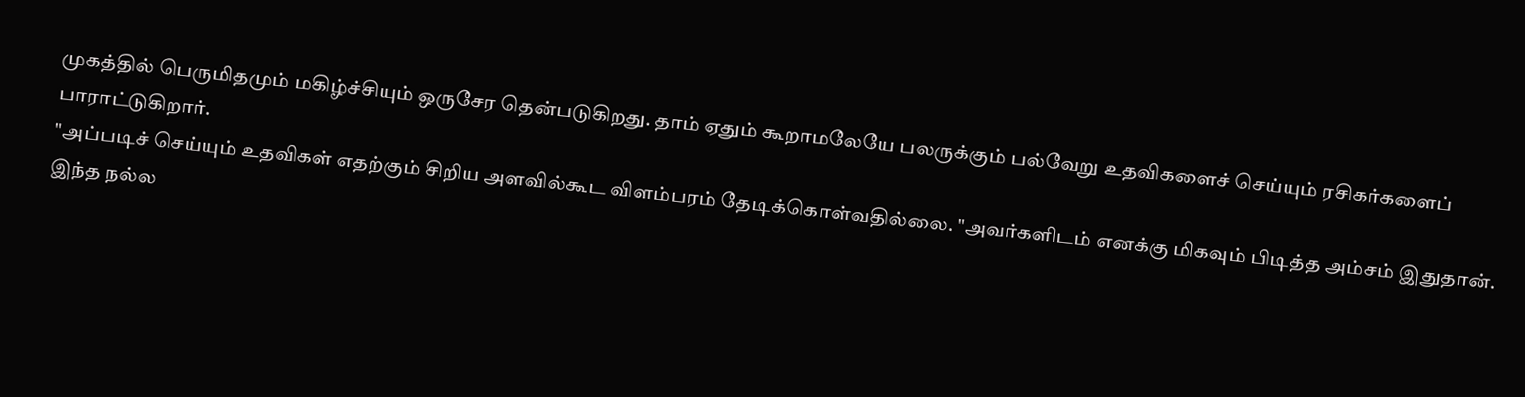முகத்தில் பெருமிதமும் மகிழ்ச்சியும் ஒருசேர தென்படுகிறது. தாம் ஏதும் கூறாமலேயே பலருக்கும் பல்வேறு உதவிகளைச் செய்யும் ரசிகர்களைப் பாராட்டுகிறார்.
"அப்படிச் செய்யும் உதவிகள் எதற்கும் சிறிய அளவில்கூட விளம்பரம் தேடிக்கொள்வதில்லை. "அவர்களிடம் எனக்கு மிகவும் பிடித்த அம்சம் இதுதான். இந்த நல்ல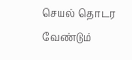செயல் தொடர வேண்டும்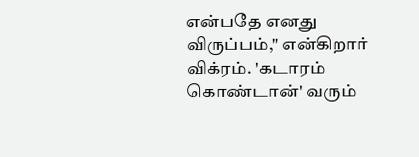என்பதே எனது விருப்பம்," என்கிறார் விக்ரம். 'கடாரம் கொண்டான்' வரும்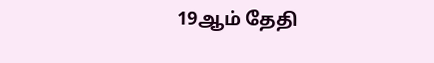19ஆம் தேதி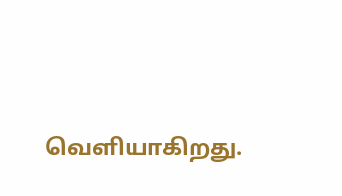வெளியாகிறது.